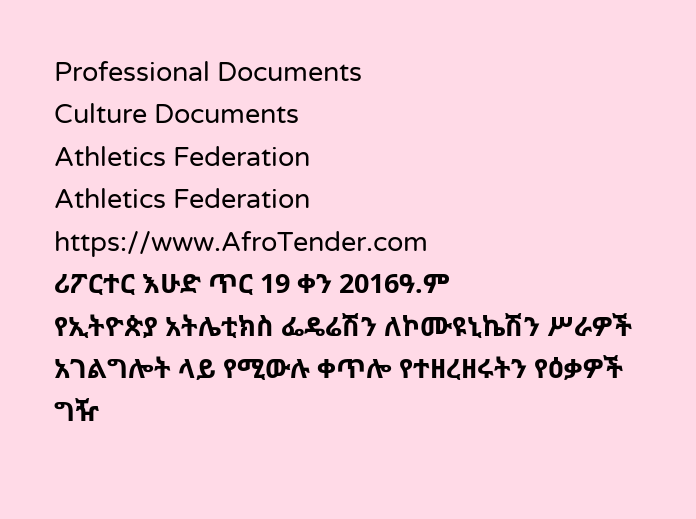Professional Documents
Culture Documents
Athletics Federation
Athletics Federation
https://www.AfroTender.com
ሪፖርተር እሁድ ጥር 19 ቀን 2016ዓ.ም
የኢትዮጵያ አትሌቲክስ ፌዴሬሽን ለኮሙዩኒኬሽን ሥራዎች አገልግሎት ላይ የሚውሉ ቀጥሎ የተዘረዘሩትን የዕቃዎች ግዥ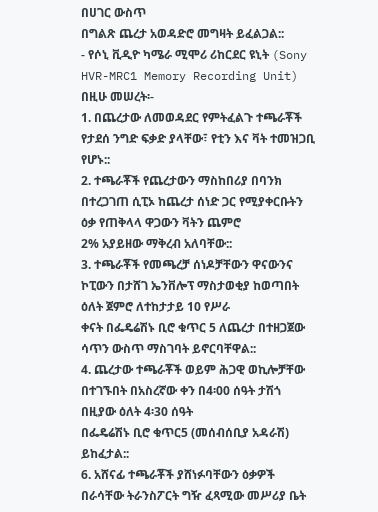በሀገር ውስጥ
በግልጽ ጨረታ አወዳድሮ መግዛት ይፈልጋል::
- የሶኒ ቪዲዮ ካሜራ ሚሞሪ ሪከርደር ዩኒት (Sony HVR-MRC1 Memory Recording Unit)
በዚሁ መሠረት፡-
1. በጨረታው ለመወዳደር የምትፈልጉ ተጫራቾች የታደሰ ንግድ ፍቃድ ያላቸው፣ የቲን እና ቫት ተመዝጋቢ የሆኑ::
2. ተጫራቾች የጨረታውን ማስከበሪያ በባንክ በተረጋገጠ ሲፒኦ ከጨረታ ሰነድ ጋር የሚያቀርቡትን ዕቃ የጠቅላላ ዋጋውን ቫትን ጨምሮ
2% አያይዘው ማቅረብ አለባቸው::
3. ተጫራቾች የመጫረቻ ሰነዶቻቸውን ዋናውንና ኮፒውን በታሸገ ኤንቨሎፕ ማስታወቂያ ከወጣበት ዕለት ጀምሮ ለተከታታይ 10 የሥራ
ቀናት በፌዴሬሽኑ ቢሮ ቁጥር 5 ለጨረታ በተዘጋጀው ሳጥን ውስጥ ማስገባት ይኖርባቸዋል::
4. ጨረታው ተጫራቾች ወይም ሕጋዊ ወኪሎቻቸው በተገኙበት በአስረኛው ቀን በ4፡00 ሰዓት ታሽጎ በዚያው ዕለት 4፡30 ሰዓት
በፌዴሬሽኑ ቢሮ ቁጥር5 (መሰብሰቢያ አዳራሽ) ይከፈታል::
6. አሸናፊ ተጫራቾች ያሸነፉባቸውን ዕቃዎች በራሳቸው ትራንስፖርት ግዥ ፈጻሚው መሥሪያ ቤት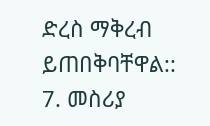ድረስ ማቅረብ ይጠበቅባቸዋል::
7. መስሪያ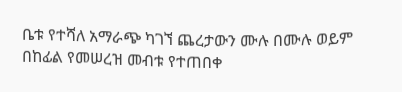ቤቱ የተሻለ አማራጭ ካገኘ ጨረታውን ሙሉ በሙሉ ወይም በከፊል የመሠረዝ መብቱ የተጠበቀ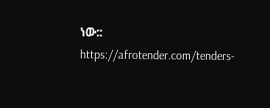ነው::
https://afrotender.com/tenders-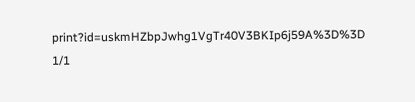print?id=uskmHZbpJwhg1VgTr40V3BKIp6j59A%3D%3D 1/1